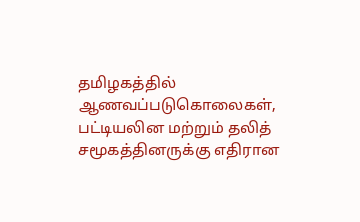தமிழகத்தில் ஆணவப்படுகொலைகள், பட்டியலின மற்றும் தலித் சமூகத்தினருக்கு எதிரான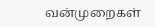வன்முறைகள்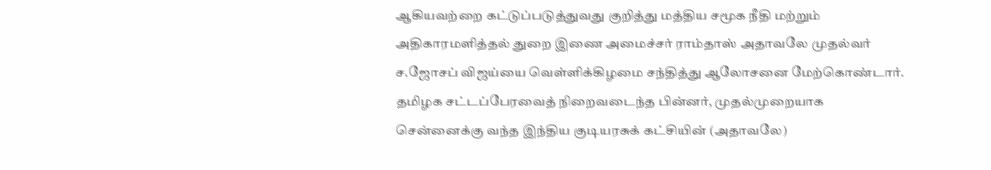ஆகியவற்றை கட்டுப்படுத்துவது குறித்து மத்திய சமூக நீதி மற்றும் அதிகாரமளித்தல் துறை இணை அமைச்சர் ராம்தாஸ் அதாவலே முதல்வர் ச.ஜோசப் விஜய்யை வெள்ளிக்கிழமை சந்தித்து ஆலோசனை மேற்கொண்டார்.
தமிழக சட்டப்பேரவைத் நிறைவடைந்த பின்னர், முதல்முறையாக சென்னைக்கு வந்த இந்திய குடியரசுக் கட்சியின் (அதாவலே)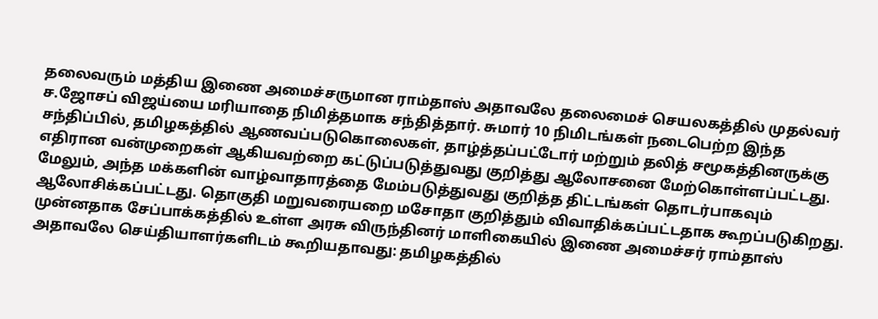தலைவரும் மத்திய இணை அமைச்சருமான ராம்தாஸ் அதாவலே தலைமைச் செயலகத்தில் முதல்வர் ச.ஜோசப் விஜய்யை மரியாதை நிமித்தமாக சந்தித்தார். சுமார் 10 நிமிடங்கள் நடைபெற்ற இந்த சந்திப்பில், தமிழகத்தில் ஆணவப்படுகொலைகள், தாழ்த்தப்பட்டோர் மற்றும் தலித் சமூகத்தினருக்கு எதிரான வன்முறைகள் ஆகியவற்றை கட்டுப்படுத்துவது குறித்து ஆலோசனை மேற்கொள்ளப்பட்டது. மேலும், அந்த மக்களின் வாழ்வாதாரத்தை மேம்படுத்துவது குறித்த திட்டங்கள் தொடர்பாகவும் ஆலோசிக்கப்பட்டது. தொகுதி மறுவரையறை மசோதா குறித்தும் விவாதிக்கப்பட்டதாக கூறப்படுகிறது.
முன்னதாக சேப்பாக்கத்தில் உள்ள அரசு விருந்தினர் மாளிகையில் இணை அமைச்சர் ராம்தாஸ் அதாவலே செய்தியாளர்களிடம் கூறியதாவது: தமிழகத்தில்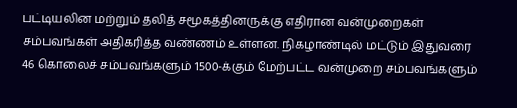பட்டியலின மற்றும் தலித் சமூகத்தினருக்கு எதிரான வன்முறைகள் சம்பவங்கள் அதிகரித்த வண்ணம் உள்ளன. நிகழாண்டில் மட்டும் இதுவரை 46 கொலைச் சம்பவங்களும் 1500-க்கும் மேற்பட்ட வன்முறை சம்பவங்களும்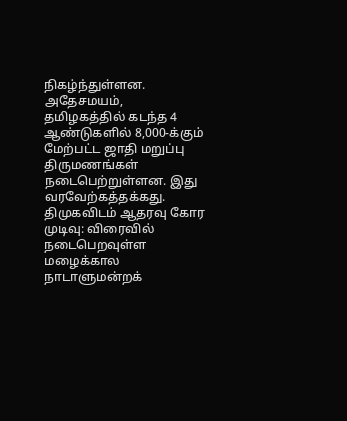நிகழ்ந்துள்ளன. அதேசமயம், தமிழகத்தில் கடந்த 4 ஆண்டுகளில் 8,000-க்கும் மேற்பட்ட ஜாதி மறுப்பு திருமணங்கள் நடைபெற்றுள்ளன. இது வரவேற்கத்தக்கது.
திமுகவிடம் ஆதரவு கோர முடிவு: விரைவில் நடைபெறவுள்ள மழைக்கால நாடாளுமன்றக்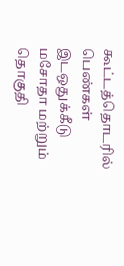கூட்டத்தொடரில் பெண்கள் இடஒதுக்கீடு மசோதா மற்றும் தொகுதி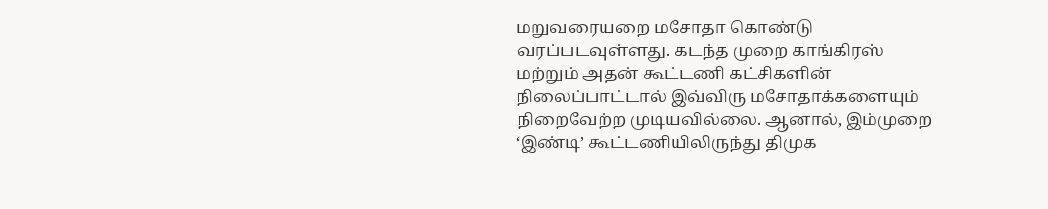மறுவரையறை மசோதா கொண்டு வரப்படவுள்ளது. கடந்த முறை காங்கிரஸ் மற்றும் அதன் கூட்டணி கட்சிகளின் நிலைப்பாட்டால் இவ்விரு மசோதாக்களையும் நிறைவேற்ற முடியவில்லை. ஆனால், இம்முறை ‘இண்டி’ கூட்டணியிலிருந்து திமுக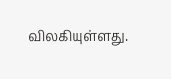விலகியுள்ளது.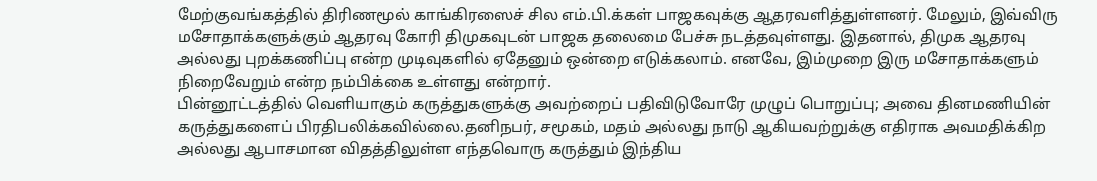மேற்குவங்கத்தில் திரிணமூல் காங்கிரஸைச் சில எம்.பி.க்கள் பாஜகவுக்கு ஆதரவளித்துள்ளனர். மேலும், இவ்விரு மசோதாக்களுக்கும் ஆதரவு கோரி திமுகவுடன் பாஜக தலைமை பேச்சு நடத்தவுள்ளது. இதனால், திமுக ஆதரவு அல்லது புறக்கணிப்பு என்ற முடிவுகளில் ஏதேனும் ஒன்றை எடுக்கலாம். எனவே, இம்முறை இரு மசோதாக்களும் நிறைவேறும் என்ற நம்பிக்கை உள்ளது என்றார்.
பின்னூட்டத்தில் வெளியாகும் கருத்துகளுக்கு அவற்றைப் பதிவிடுவோரே முழுப் பொறுப்பு; அவை தினமணியின் கருத்துகளைப் பிரதிபலிக்கவில்லை.தனிநபர், சமூகம், மதம் அல்லது நாடு ஆகியவற்றுக்கு எதிராக அவமதிக்கிற அல்லது ஆபாசமான விதத்திலுள்ள எந்தவொரு கருத்தும் இந்திய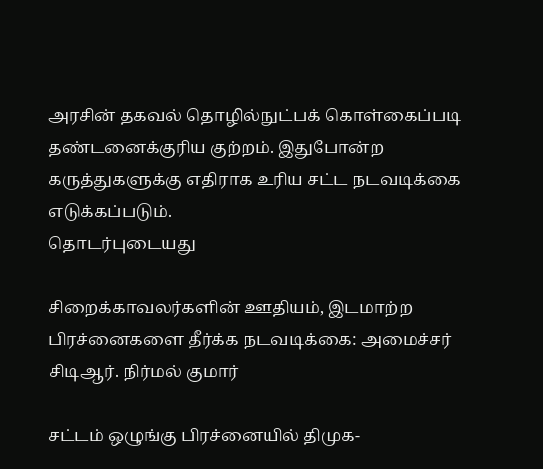அரசின் தகவல் தொழில்நுட்பக் கொள்கைப்படி தண்டனைக்குரிய குற்றம். இதுபோன்ற கருத்துகளுக்கு எதிராக உரிய சட்ட நடவடிக்கை எடுக்கப்படும்.
தொடர்புடையது

சிறைக்காவலர்களின் ஊதியம், இடமாற்ற பிரச்னைகளை தீர்க்க நடவடிக்கை: அமைச்சர் சிடிஆர். நிர்மல் குமார்

சட்டம் ஒழுங்கு பிரச்னையில் திமுக-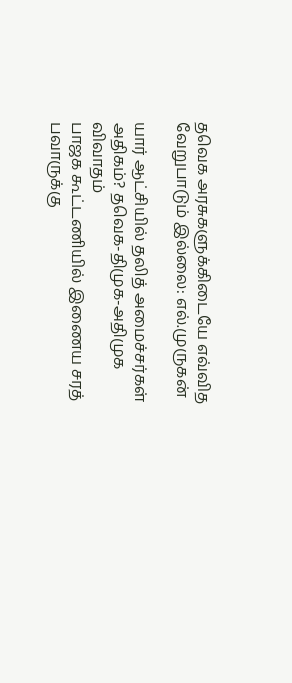தவெக அரசுகளுக்கிடையே எவ்வித வேறுபாடும் இல்லை: எல்.முருகன்

யார் ஆட்சியில் தலித் அமைச்சர்கள் அதிகம்? தவெக-திமுக-அதிமுக விவாதம்
பாஜக கூட்டணியில் இணைய சரத் பவாருக்கு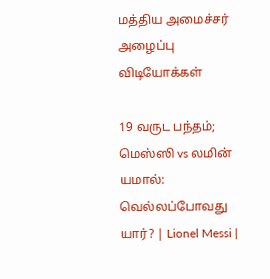மத்திய அமைச்சர் அழைப்பு
விடியோக்கள்

19 வருட பந்தம்; மெஸ்ஸி vs லமின் யமால்: வெல்லப்போவது யார்? | Lionel Messi |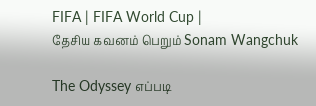FIFA | FIFA World Cup |
தேசிய கவனம் பெறும் Sonam Wangchuk

The Odyssey எப்படி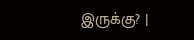இருக்கு? |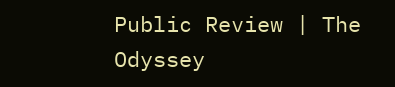Public Review | The Odyssey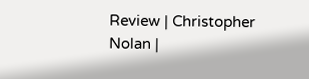Review | Christopher Nolan |